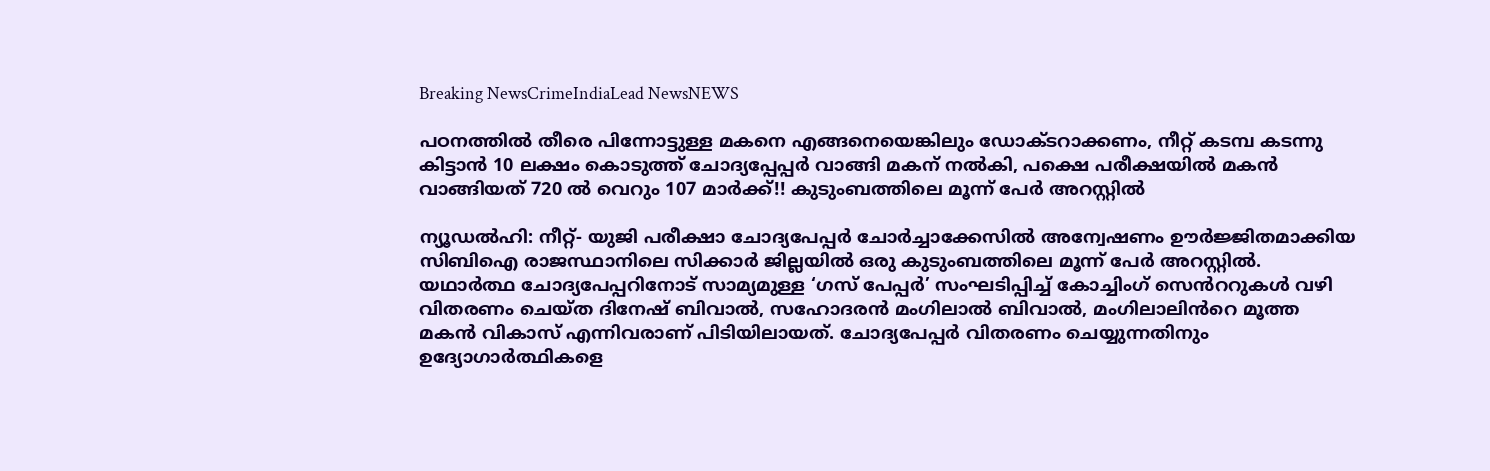Breaking NewsCrimeIndiaLead NewsNEWS

പഠനത്തിൽ തീരെ പിന്നോട്ടുള്ള മകനെ എങ്ങനെയെങ്കിലും ഡോക്ടറാക്കണം, നീറ്റ് കടമ്പ കടന്നു കിട്ടാൻ 10 ലക്ഷം കൊടുത്ത് ചോദ്യപ്പേപ്പർ വാങ്ങി മകന് നൽകി, പക്ഷെ പരീക്ഷയിൽ‍ മകൻ വാങ്ങിയത് 720 ൽ വെറും 107 മാർക്ക്!! കുടുംബത്തിലെ മൂന്ന് പേർ അറസ്റ്റിൽ

ന്യൂഡൽഹി: നീറ്റ്- യുജി പരീക്ഷാ ചോദ്യപേപ്പർ ചോർച്ചാക്കേസിൽ അന്വേഷണം ഊർജ്ജിതമാക്കിയ സിബിഐ രാജസ്ഥാനിലെ സിക്കാർ ജില്ലയിൽ ഒരു കുടുംബത്തിലെ മൂന്ന് പേർ അറസ്റ്റിൽ. യഥാർത്ഥ ചോദ്യപേപ്പറിനോട് സാമ്യമുള്ള ‘ഗസ് പേപ്പർ’ സംഘടിപ്പിച്ച് കോച്ചിംഗ് സെൻററുകൾ വഴി വിതരണം ചെയ്ത ദിനേഷ് ബിവാൽ, സഹോദരൻ മംഗിലാൽ ബിവാൽ, മംഗിലാലിൻറെ മൂത്ത മകൻ വികാസ് എന്നിവരാണ് പിടിയിലായത്. ചോദ്യപേപ്പർ വിതരണം ചെയ്യുന്നതിനും ഉദ്യോഗാർത്ഥികളെ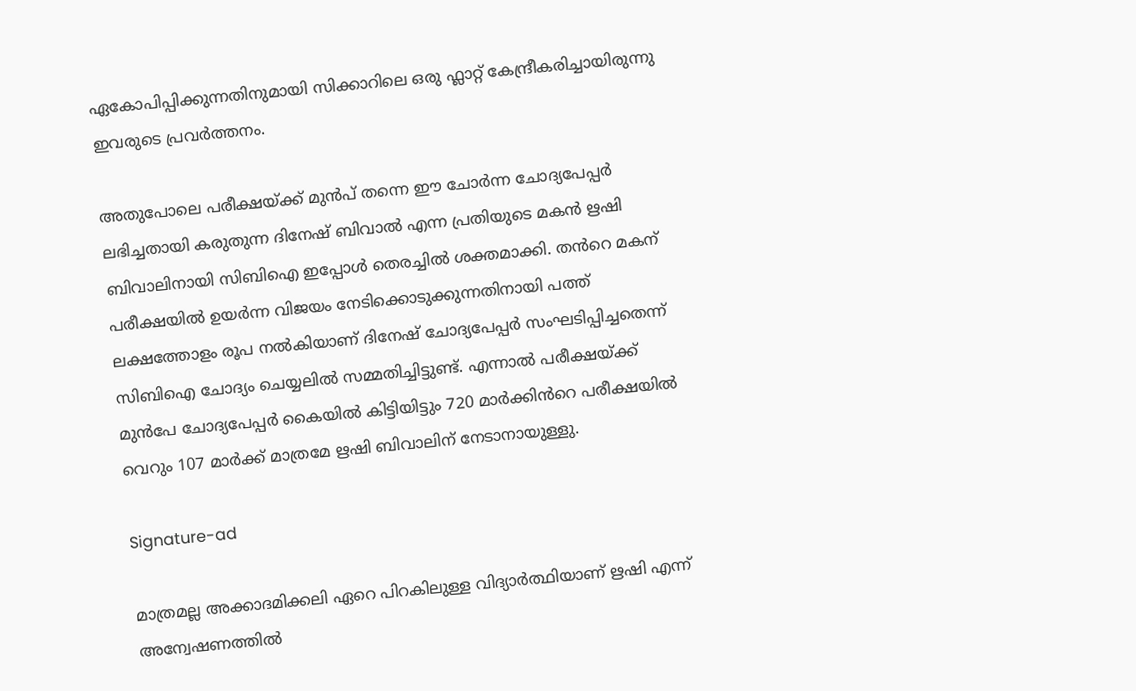ഏകോപിപ്പിക്കുന്നതിനുമായി സിക്കാറിലെ ഒരു ഫ്ലാറ്റ് കേന്ദ്രീകരിച്ചായിരുന്നു ഇവരുടെ പ്രവർത്തനം.

അതുപോലെ പരീക്ഷയ്ക്ക് മുൻപ് തന്നെ ഈ ചോർന്ന ചോദ്യപേപ്പർ ലഭിച്ചതായി കരുതുന്ന ദിനേഷ് ബിവാൽ എന്ന പ്രതിയുടെ മകൻ ഋഷി ബിവാലിനായി സിബിഐ ഇപ്പോൾ തെരച്ചിൽ ശക്തമാക്കി. തൻറെ മകന് പരീക്ഷയിൽ ഉയർന്ന വിജയം നേടിക്കൊടുക്കുന്നതിനായി പത്ത് ലക്ഷത്തോളം രൂപ നൽകിയാണ് ദിനേഷ് ചോദ്യപേപ്പർ സംഘടിപ്പിച്ചതെന്ന് സിബിഐ ചോദ്യം ചെയ്യലിൽ സമ്മതിച്ചിട്ടുണ്ട്. എന്നാൽ പരീക്ഷയ്ക്ക് മുൻപേ ചോദ്യപേപ്പർ കൈയിൽ കിട്ടിയിട്ടും 720 മാർക്കിൻറെ പരീക്ഷയിൽ വെറും 107 മാർക്ക് മാത്രമേ ഋഷി ബിവാലിന് നേടാനായുള്ളു.

Signature-ad

മാത്രമല്ല അക്കാദമിക്കലി ഏറെ പിറകിലുള്ള വിദ്യാർത്ഥിയാണ് ഋഷി എന്ന് അന്വേഷണത്തിൽ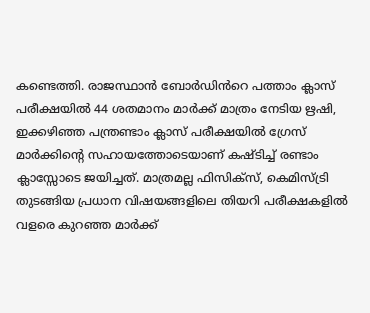കണ്ടെത്തി. രാജസ്ഥാൻ ബോർഡിൻറെ പത്താം ക്ലാസ് പരീക്ഷയിൽ 44 ശതമാനം മാർക്ക് മാത്രം നേടിയ ഋഷി, ഇക്കഴിഞ്ഞ പന്ത്രണ്ടാം ക്ലാസ് പരീക്ഷയിൽ ഗ്രേസ് മാർക്കിന്റെ സഹായത്തോടെയാണ് കഷ്ടിച്ച് രണ്ടാം ക്ലാസ്സോടെ ജയിച്ചത്. മാത്രമല്ല ഫിസിക്സ്, കെമിസ്ട്രി തുടങ്ങിയ പ്രധാന വിഷയങ്ങളിലെ തിയറി പരീക്ഷകളിൽ വളരെ കുറഞ്ഞ മാർക്ക്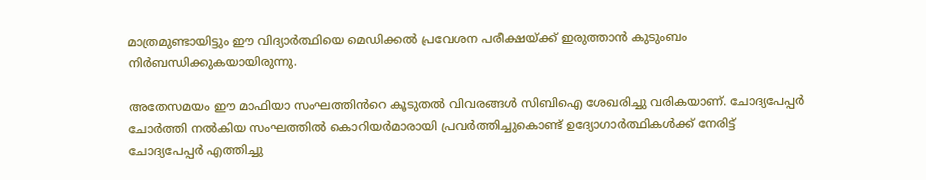മാത്രമുണ്ടായിട്ടും ഈ വിദ്യാർത്ഥിയെ മെഡിക്കൽ പ്രവേശന പരീക്ഷയ്ക്ക് ഇരുത്താൻ കുടുംബം നിർബന്ധിക്കുകയായിരുന്നു.

അതേസമയം ഈ മാഫിയാ സംഘത്തിൻറെ കൂടുതൽ വിവരങ്ങൾ സിബിഐ ശേഖരിച്ചു വരികയാണ്. ചോദ്യപേപ്പർ ചോർത്തി നൽകിയ സംഘത്തിൽ കൊറിയർമാരായി പ്രവർത്തിച്ചുകൊണ്ട് ഉദ്യോഗാർത്ഥികൾക്ക് നേരിട്ട് ചോദ്യപേപ്പർ എത്തിച്ചു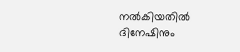നൽകിയതിൽ ദിനേഷിനും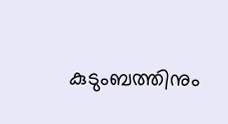കുടുംബത്തിനും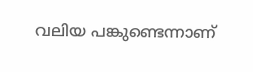വലിയ പങ്കുണ്ടെന്നാണ്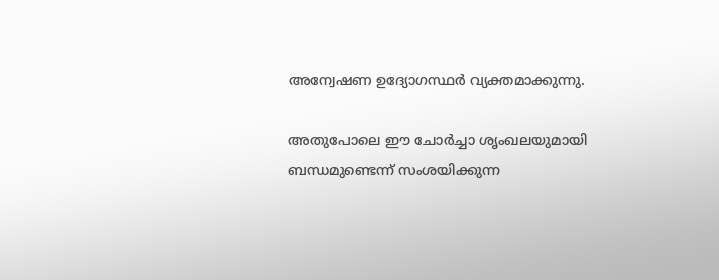അന്വേഷണ ഉദ്യോഗസ്ഥർ വ്യക്തമാക്കുന്നു.

അതുപോലെ ഈ ചോർച്ചാ ശൃംഖലയുമായി ബന്ധമുണ്ടെന്ന് സംശയിക്കുന്ന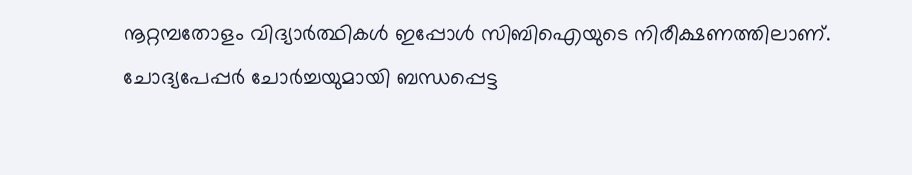നൂറ്റമ്പതോളം വിദ്യാർത്ഥികൾ ഇപ്പോൾ സിബിഐയുടെ നിരീക്ഷണത്തിലാണ്. ചോദ്യപേപ്പർ ചോർച്ചയുമായി ബന്ധപ്പെട്ട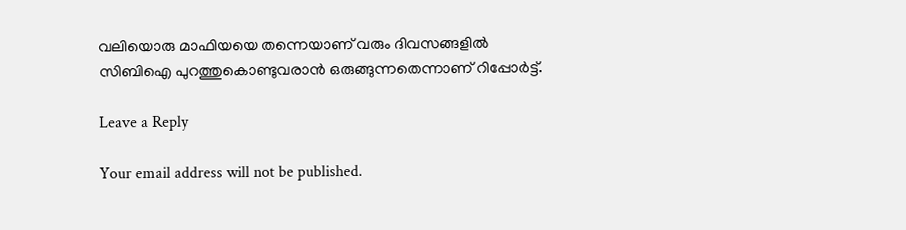വലിയൊരു മാഫിയയെ തന്നെയാണ് വരും ദിവസങ്ങളിൽ സിബിഐ പുറത്തുകൊണ്ടുവരാൻ ഒരുങ്ങുന്നതെന്നാണ് റിപ്പോർട്ട്.

Leave a Reply

Your email address will not be published.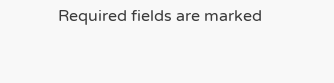Required fields are marked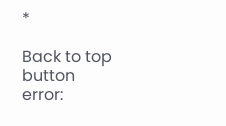*

Back to top button
error: